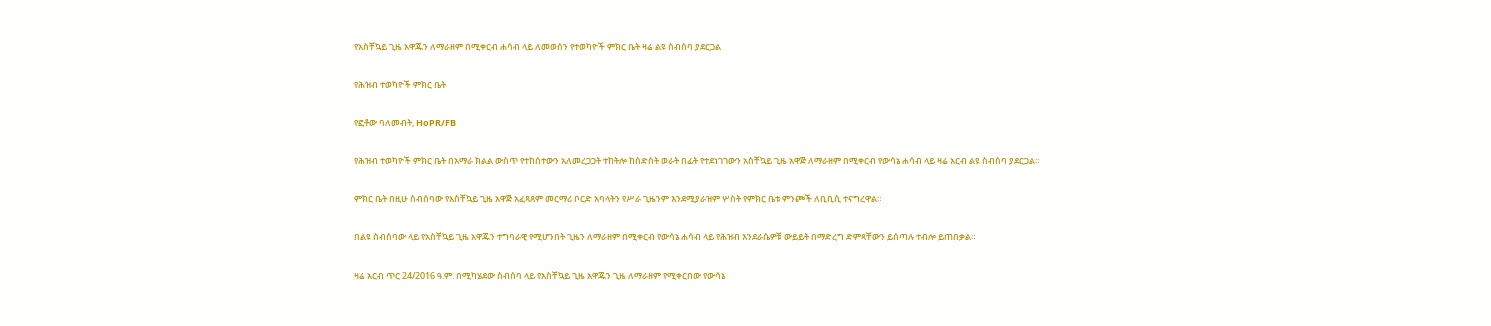የአስቸኳይ ጊዜ አዋጁን ለማራዘም በሚቀርብ ሐሳብ ላይ ለመወሰን የተወካዮች ምክር ቤት ዛሬ ልዩ ስብሰባ ያደርጋል

የሕዝብ ተወካዮች ምክር ቤት

የፎቶው ባለመብት, HoPR/FB

የሕዝብ ተወካዮች ምክር ቤት በአማራ ክልል ውስጥ የተከሰተውን አለመረጋጋት ተከትሎ ከስድስት ወራት በፊት የተደነገገውን አስቸኳይ ጊዜ አዋጅ ለማራዘም በሚቀርብ የውሳኔ ሐሳብ ላይ ዛሬ አርብ ልዩ ስብሰባ ያደርጋል።

ምክር ቤት በዚሁ ስብሰባው የአስቸኳይ ጊዜ አዋጅ አፈጻጸም መርማሪ ቦርድ አባላትን የሥራ ጊዜንም እንደሚያራዝም ሦስት የምክር ቤቱ ምንጮች ለቢቢሲ ተናግረዋል።

በልዩ ስብሰባው ላይ የአስቸኳይ ጊዜ አዋጁን ተግባራዊ የሚሆንበት ጊዜን ለማራዘም በሚቀርብ የውሳኔ ሐሳብ ላይ የሕዝብ እንደራሴዎቹ ውይይት በማድረግ ድምጻቸውን ይሰጣሉ ተብሎ ይጠበቃል።

ዛሬ አርብ ጥር 24/2016 ዓ.ም. በሚካሄደው ስብሰባ ላይ የአስቸኳይ ጊዜ አዋጁን ጊዜ ለማራዘም የሚቀርበው የውሳኔ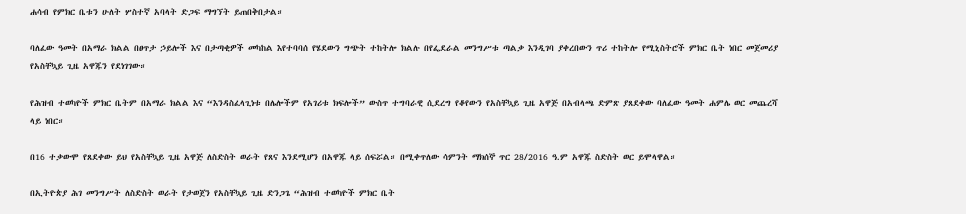ሐሳብ የምክር ቤቱን ሁለት ሦስተኛ አባላት ድጋፍ ማግኘት ይጠበቅበታል።

ባለፈው ዓመት በአማራ ክልል በፀጥታ ኃይሎች እና በታጣቂዎች መካከል እየተባባሰ የሄደውን ግጭት ተከትሎ ክልሉ በየፌደራል መንግሥቱ ጣልቃ እንዲገባ ያቀረበውን ጥሪ ተከትሎ የሚኒስትሮች ምክር ቤት ነበር መጀመሪያ የአስቸኳይ ጊዜ አዋጁን የደነገገው።

የሕዝብ ተወካዮች ምክር ቤትም በአማራ ክልል እና “እንዳስፈላጊነቱ በሌሎችም የአገሪቱ ክፍሎች” ውስጥ ተግባራዊ ሲደረግ የቆየውን የአስቸኳይ ጊዜ አዋጅ በአብላጫ ድምጽ ያጸደቀው ባለፈው ዓመት ሐምሌ ወር መጨረሻ ላይ ነበር።

በ16 ተቃውሞ የጸደቀው ይህ የአስቸኳይ ጊዜ አዋጅ ለስድስት ወራት የጸና እንደሚሆን በአዋጁ ላይ ሰፍሯል። በሚቀጥለው ሳምንት ማክሰኞ ጥር 28/2016 ዓ.ም አዋጁ ስድስት ወር ይሞላዋል።

በኢትዮጵያ ሕገ መንግሥት ለስድስት ወራት የታወጀን የአስቸኳይ ጊዜ ድንጋጌ “ሕዝብ ተወካዮች ምክር ቤት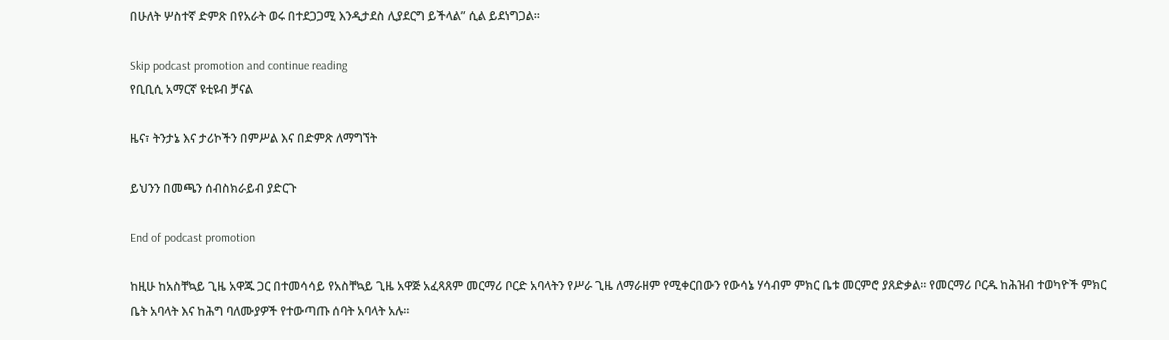በሁለት ሦስተኛ ድምጽ በየአራት ወሩ በተደጋጋሚ እንዲታደስ ሊያደርግ ይችላል” ሲል ይደነግጋል።

Skip podcast promotion and continue reading
የቢቢሲ አማርኛ ዩቲዩብ ቻናል

ዜና፣ ትንታኔ እና ታሪኮችን በምሥል እና በድምጽ ለማግኘት

ይህንን በመጫን ሰብስክራይብ ያድርጉ

End of podcast promotion

ከዚሁ ከአስቸኳይ ጊዜ አዋጁ ጋር በተመሳሳይ የአስቸኳይ ጊዜ አዋጅ አፈጻጸም መርማሪ ቦርድ አባላትን የሥራ ጊዜ ለማራዘም የሚቀርበውን የውሳኔ ሃሳብም ምክር ቤቱ መርምሮ ያጸድቃል። የመርማሪ ቦርዱ ከሕዝብ ተወካዮች ምክር ቤት አባላት እና ከሕግ ባለሙያዎች የተውጣጡ ሰባት አባላት አሉ።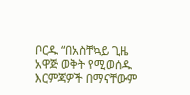ቦርዱ “በአስቸኳይ ጊዜ አዋጅ ወቅት የሚወሰዱ እርምጃዎች በማናቸውም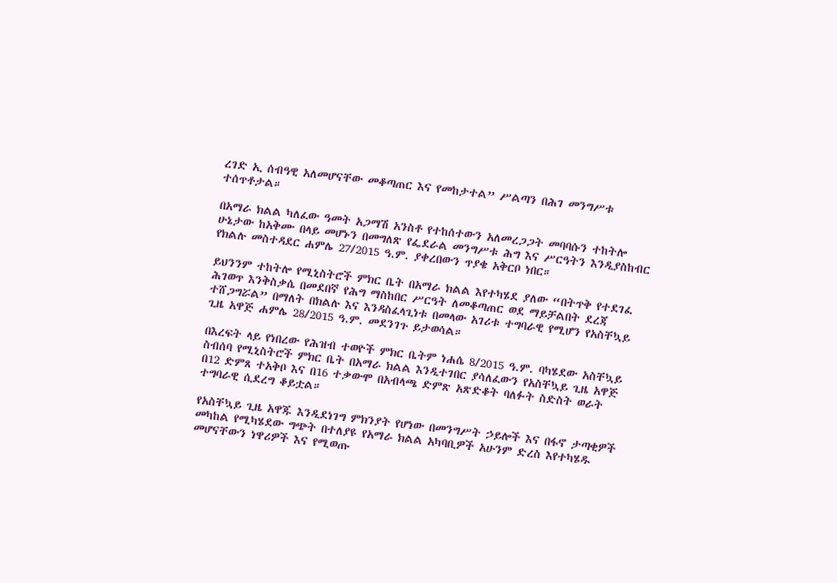ረገድ ኢ ሰብዓዊ አለመሆናቸው መቆጣጠር እና የመከታተል” ሥልጣን በሕገ መንግሥቱ ተሰጥቶታል።

በአማራ ክልል ካለፈው ዓመት አጋማሽ አንስቶ የተከሰተውን አለመረጋጋት መባባሱን ተከትሎ ሁኔታው ከአቅሙ በላይ መሆኑን በመግለጽ የፌደራል መንግሥቱ ሕግ እና ሥርዓትን እንዲያስከብር የክልሉ መስተዳደር ሐምሌ 27/2015 ዓ.ም. ያቀረበውን ጥያቄ አቅርቦ ነበር።

ይህንንም ተከትሎ የሚኒስትሮች ምክር ቤት በአማራ ክልል እየተካሄደ ያለው “በትጥቅ የተደገፈ ሕገወጥ እንቅስቃሴ በመደበኛ የሕግ ማስከበር ሥርዓት ለመቆጣጠር ወደ ማይቻልበት ደረጃ ተሸጋግሯል” በማለት በክልሉ እና እንዳስፈላጊነቱ በመላው አገሪቱ ተግባራዊ የሚሆን የአስቸኳይ ጊዜ አዋጅ ሐምሌ 28/2015 ዓ.ም. መደንገጉ ይታወሳል።

በእረፍት ላይ የነበረው የሕዝብ ተወዮች ምክር ቤትም ነሐሴ 8/2015 ዓ.ም. ባካሄደው አስቸኳይ ስብሰባ የሚኒስትሮች ምክር ቤት በአማራ ክልል እንዲተገበር ያሳለፈውን የአስቸኳይ ጊዜ አዋጅ በ12 ድምጸ ተአቅቦ እና በ16 ተቃውሞ በአብላጫ ድምጽ አጽድቆት ባለፉት ስድስት ወራት ተግባራዊ ሲደረግ ቆይቷል።

የአስቸኳይ ጊዜ አዋጁ እንዲደነገግ ምክንያት የሆነው በመንግሥት ኃይሎች እና በፋኖ ታጣቂዎች መካከል የሚካሄደው ግጭት በተለያዩ የአማራ ክልል አካባቢዎች አሁንም ድረስ እየተካሄዱ መሆናቸውን ነዋሪዎች እና የሚወጡ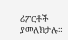ሪፖርቶች ያመለክታሉ።